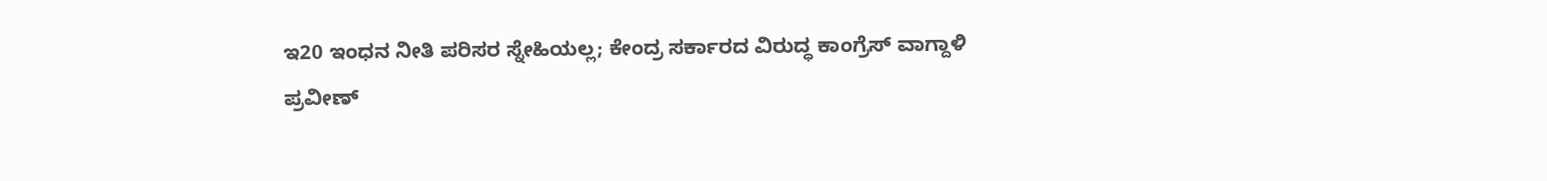ಇ20 ಇಂಧನ ನೀತಿ ಪರಿಸರ ಸ್ನೇಹಿಯಲ್ಲ; ಕೇಂದ್ರ ಸರ್ಕಾರದ ವಿರುದ್ಧ ಕಾಂಗ್ರೆಸ್ ವಾಗ್ದಾಳಿ
ಪ್ರವೀಣ್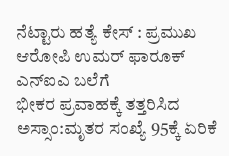ನೆಟ್ಟಾರು ಹತ್ಯೆ ಕೇಸ್ : ಪ್ರಮುಖ ಆರೋಪಿ ಉಮರ್ ಫಾರೂಕ್ ಎನ್ಐಎ ಬಲೆಗೆ
ಭೀಕರ ಪ್ರವಾಹಕ್ಕೆ ತತ್ತರಿಸಿದ ಅಸ್ಸಾಂ:ಮೃತರ ಸಂಖ್ಯೆ 95ಕ್ಕೆ ಏರಿಕೆ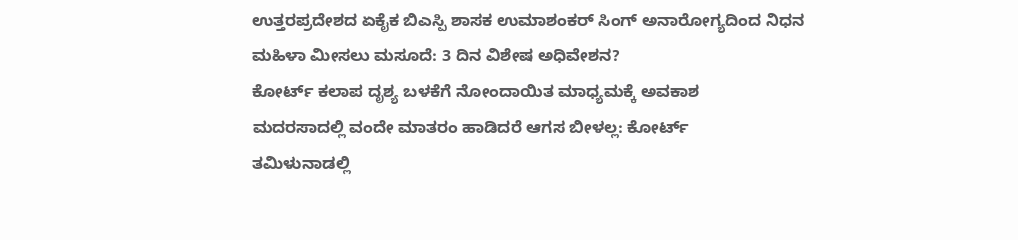ಉತ್ತರಪ್ರದೇಶದ ಏಕೈಕ ಬಿಎಸ್ಪಿ ಶಾಸಕ ಉಮಾಶಂಕರ್ ಸಿಂಗ್ ಅನಾರೋಗ್ಯದಿಂದ ನಿಧನ
ಮಹಿಳಾ ಮೀಸಲು ಮಸೂದೆ: 3 ದಿನ ವಿಶೇಷ ಅಧಿವೇಶನ?
ಕೋರ್ಟ್ ಕಲಾಪ ದೃಶ್ಯ ಬಳಕೆಗೆ ನೋಂದಾಯಿತ ಮಾಧ್ಯಮಕ್ಕೆ ಅವಕಾಶ
ಮದರಸಾದಲ್ಲಿ ವಂದೇ ಮಾತರಂ ಹಾಡಿದರೆ ಆಗಸ ಬೀಳಲ್ಲ: ಕೋರ್ಟ್
ತಮಿಳುನಾಡಲ್ಲಿ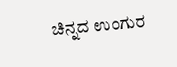ಚಿನ್ನದ ಉಂಗುರ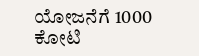ಯೋಜನೆಗೆ 1000 ಕೋಟಿ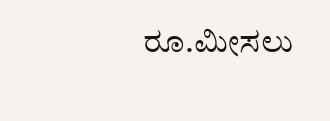ರೂ.ಮೀಸಲು